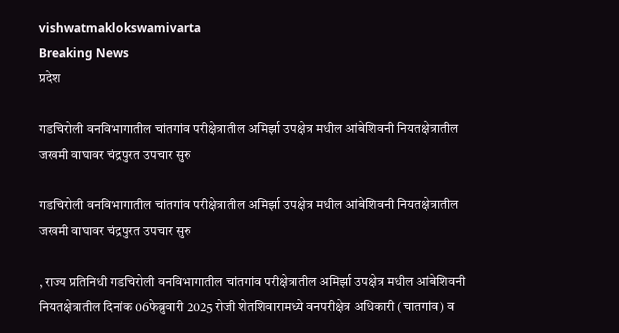vishwatmaklokswamivarta
Breaking News
प्रदेश

गडचिरोली वनविभागातील चांतगांव परीक्षेत्रातील अमिर्झा उपक्षेत्र मधील आंबेशिवनी नियतक्षेत्रातील जखमी वाघावर चंद्रपुरत उपचार सुरु

गडचिरोली वनविभागातील चांतगांव परीक्षेत्रातील अमिर्झा उपक्षेत्र मधील आंबेशिवनी नियतक्षेत्रातील जखमी वाघावर चंद्रपुरत उपचार सुरु

, राज्य प्रतिनिधी गडचिरोली वनविभागातील चांतगांव परीक्षेत्रातील अमिर्झा उपक्षेत्र मधील आंबेशिवनी नियतक्षेत्रातील दिनांक 06फेब्रुवारी 2025 रोजी शेतशिवारामध्ये वनपरीक्षेत्र अधिकारी (चातगांव) व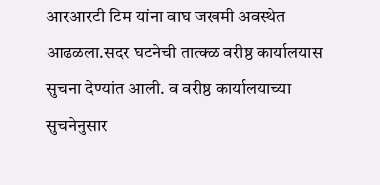आरआरटी टिम यांना वाघ जखमी अवस्थेत आढळला.सदर घटनेची तात्क्ळ वरीष्ठ कार्यालयास सुचना देण्यांत आली. व वरीष्ठ कार्यालयाच्या सुचनेनुसार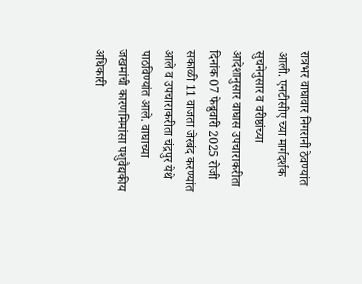रात्रभर वाघावार निगरानी ठेवण्यांत आली. एनटीसीए च्या मार्गदर्शक सुचनेनुसार व वरीष्ठांच्या आदेशानुसार वाघास उपचाराकरीता दिनांक 07 फेब्रुवारी 2025 रोजी सकाळी 11 वाजता जेरबंद करण्यांत आले व उपचाराकरीता चंद्रपुर येथे पाठविण्यांत आले. वाघाच्या जखमांची कारणमिमांसा पशुवैद्यकीय अधिकारी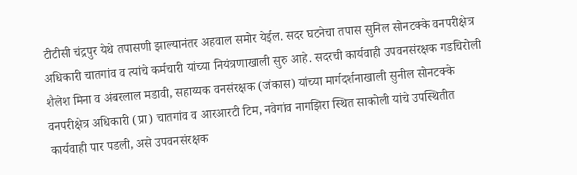टीटीसी चंद्रपुर येथे तपासणी झाल्यानंतर अहवाल समोर येईल. सदर घटनेचा तपास सुनिल सोनटक्के वनपरीक्षेत्र अधिकारी चातगांव व त्यांचे कर्मचारी यांच्या नियंत्रणाखाली सुरु आहे. सदरची कार्यवाही उपवनसंरक्षक गडचिरोली शैलेश मिना व अंबरलाल मडावी, सहाय्यक वनसंरक्षक (जंकास) यांच्या मार्गदर्शनाखाली सुनील सोनटक्के वनपरीक्षेत्र अधिकारी (प्रा) चातगांव व आरआरटी टिम, नवेगांव नागझिरा स्थित साकोली यांचे उपस्थितीत कार्यवाही पार पडली, असे उपवनसंरक्षक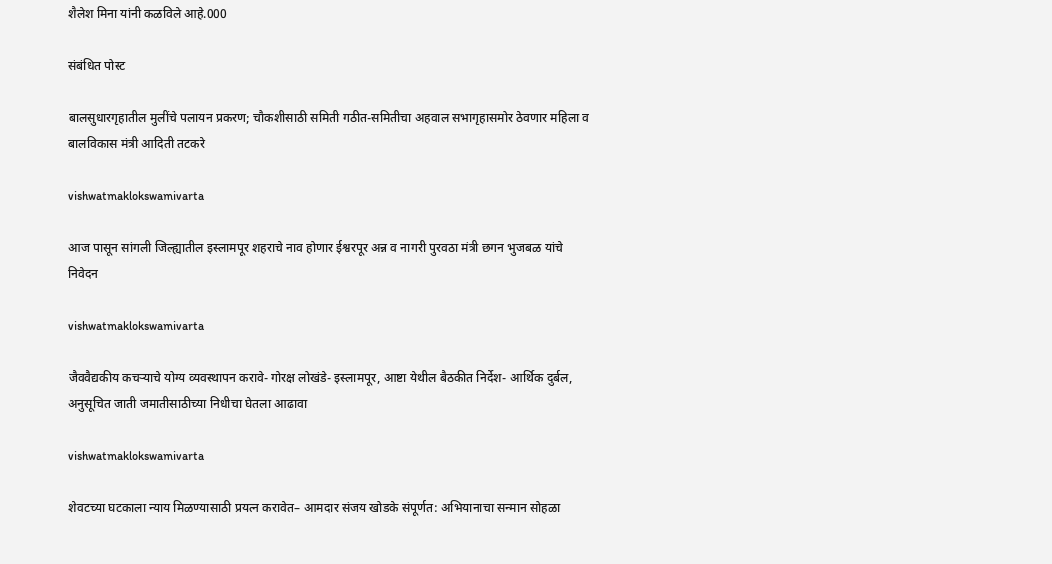शैलेश मिना यांनी कळविले आहे.000

संबंधित पोस्ट

बालसुधारगृहातील मुलींचे पलायन प्रकरण; चौकशीसाठी समिती गठीत-समितीचा अहवाल सभागृहासमोर ठेवणार महिला व बालविकास मंत्री आदिती तटकरे

vishwatmaklokswamivarta

आज पासून सांगली जिल्ह्यातील इस्लामपूर शहराचे नाव होणार ईश्वरपूर अन्न व नागरी पुरवठा मंत्री छगन भुजबळ यांचे निवेदन

vishwatmaklokswamivarta

जैववैद्यकीय कचऱ्याचे योग्य व्यवस्थापन करावे- गोरक्ष लोखंडे- इस्लामपूर, आष्टा येथील बैठकीत निर्देश- आर्थिक दुर्बल, अनुसूचित जाती जमातीसाठीच्या निधीचा घेतला आढावा

vishwatmaklokswamivarta

शेवटच्या घटकाला न्याय मिळण्यासाठी प्रयत्न करावेत– आमदार संजय खोडके संपूर्णत: अभियानाचा सन्मान सोहळा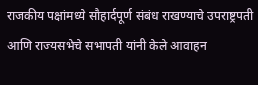राजकीय पक्षांमध्ये सौहार्दपूर्ण संबंध राखण्याचे उपराष्ट्रपती आणि राज्यसभेचे सभापती यांनी केले आवाहन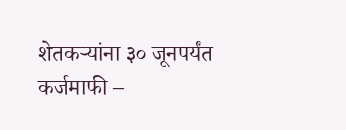शेतकऱ्यांना ३० जूनपर्यंत कर्जमाफी –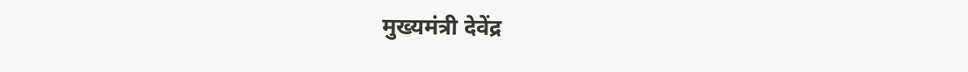मुख्यमंत्री देवेंद्र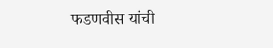फडणवीस यांची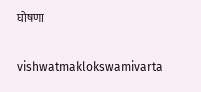घोषणा

vishwatmaklokswamivarta